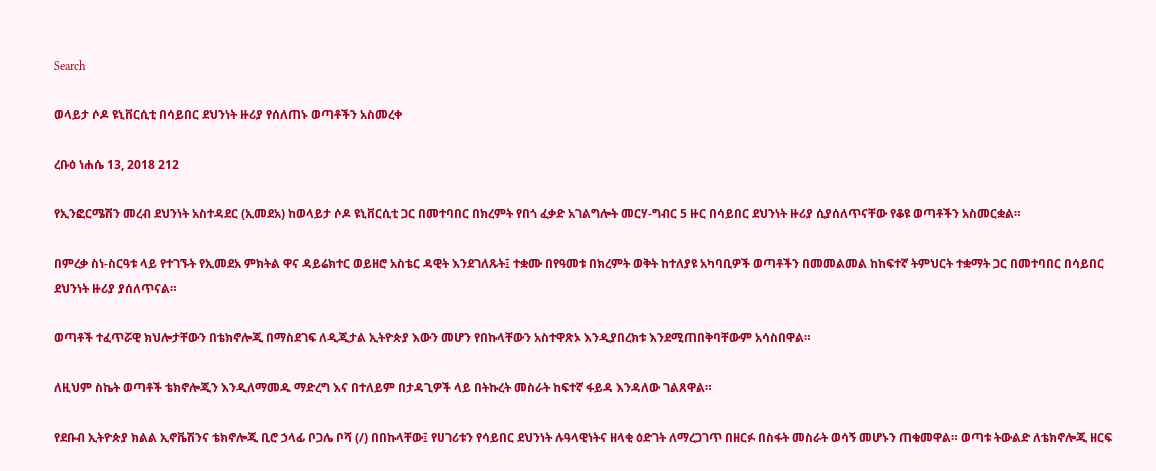Search

ወላይታ ሶዶ ዩኒቨርሲቲ በሳይበር ደህንነት ዙሪያ የሰለጠኑ ወጣቶችን አስመረቀ

ረቡዕ ነሐሴ 13, 2018 212

የኢንፎርሜሽን መረብ ደህንነት አስተዳደር (ኢመደአ) ከወላይታ ሶዶ ዩኒቨርሲቲ ጋር በመተባበር በክረምት የበጎ ፈቃድ አገልግሎት መርሃ-ግብር 5 ዙር በሳይበር ደህንነት ዙሪያ ሲያሰለጥናቸው የቆዩ ወጣቶችን አስመርቋል።

በምረቃ ስነ-ስርዓቱ ላይ የተገኙት የኢመደአ ምክትል ዋና ዳይሬክተር ወይዘሮ አስቴር ዳዊት እንደገለጹት፤ ተቋሙ በየዓመቱ በክረምት ወቅት ከተለያዩ አካባቢዎች ወጣቶችን በመመልመል ከከፍተኛ ትምህርት ተቋማት ጋር በመተባበር በሳይበር ደህንነት ዙሪያ ያሰለጥናል።

ወጣቶች ተፈጥሯዊ ክህሎታቸውን በቴክኖሎጂ በማስደገፍ ለዲጂታል ኢትዮጵያ እውን መሆን የበኩላቸውን አስተዋጽኦ እንዲያበረክቱ እንደሚጠበቅባቸውም አሳስበዋል።

ለዚህም ስኬት ወጣቶች ቴክኖሎጂን እንዲለማመዱ ማድረግ እና በተለይም በታዳጊዎች ላይ በትኩረት መስራት ከፍተኛ ፋይዳ እንዳለው ገልጸዋል።

የደቡብ ኢትዮጵያ ክልል ኢኖቬሽንና ቴክኖሎጂ ቢሮ ኃላፊ ቦጋሌ ቦሻ (/) በበኩላቸው፤ የሀገሪቱን የሳይበር ደህንነት ሉዓላዊነትና ዘላቂ ዕድገት ለማረጋገጥ በዘርፉ በስፋት መስራት ወሳኝ መሆኑን ጠቁመዋል። ወጣቱ ትውልድ ለቴክኖሎጂ ዘርፍ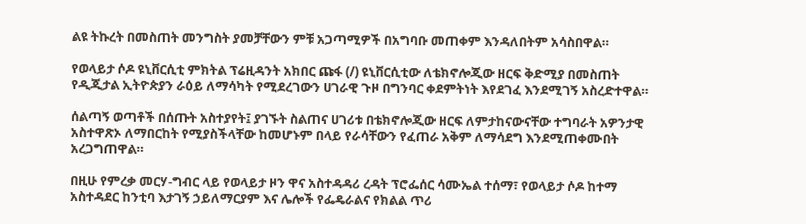ልዩ ትኩረት በመስጠት መንግስት ያመቻቸውን ምቹ አጋጣሚዎች በአግባቡ መጠቀም እንዳለበትም አሳስበዋል።

የወላይታ ሶዶ ዩኒቨርሲቲ ምክትል ፕሬዚዳንት አክበር ጩፋ (/) ዩኒቨርሲቲው ለቴክኖሎጂው ዘርፍ ቅድሚያ በመስጠት የዲጂታል ኢትዮጵያን ራዕይ ለማሳካት የሚደረገውን ሀገራዊ ጉዞ በግንባር ቀደምትነት እየደገፈ እንደሚገኝ አስረድተዋል።

ሰልጣኝ ወጣቶች በሰጡት አስተያየት፤ ያገኙት ስልጠና ሀገሪቱ በቴክኖሎጂው ዘርፍ ለምታከናውናቸው ተግባራት አዎንታዊ አስተዋጽኦ ለማበርከት የሚያስችላቸው ከመሆኑም በላይ የራሳቸውን የፈጠራ አቅም ለማሳደግ እንደሚጠቀሙበት አረጋግጠዋል።

በዚሁ የምረቃ መርሃ-ግብር ላይ የወላይታ ዞን ዋና አስተዳዳሪ ረዳት ፕሮፌሰር ሳሙኤል ተሰማ፣ የወላይታ ሶዶ ከተማ አስተዳደር ከንቲባ እታገኝ ኃይለማርያም እና ሌሎች የፌዴራልና የክልል ጥሪ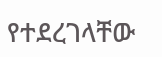የተደረገላቸው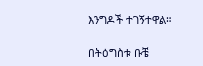እንግዶች ተገኝተዋል።

በትዕግስቱ ቡቼ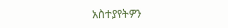አስተያየትዎን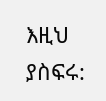እዚህ ያስፍሩ: